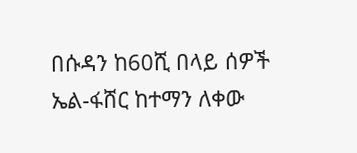በሱዳን ከ60ሺ በላይ ሰዎች ኤል-ፋሸር ከተማን ለቀው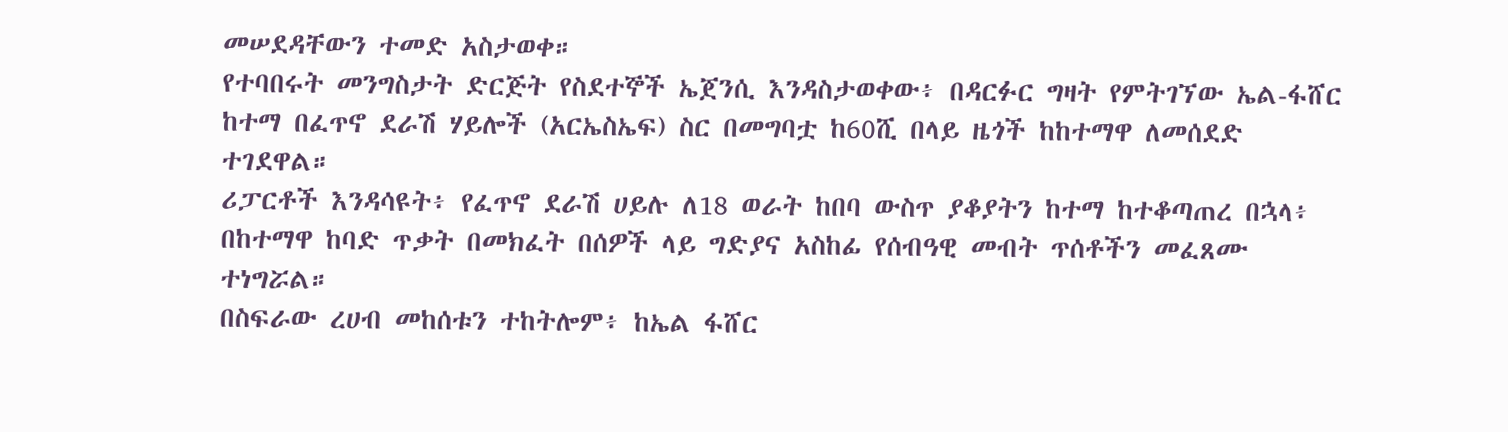መሠደዳቸውን ተመድ አስታወቀ።
የተባበሩት መንግስታት ድርጅት የስደተኞች ኤጀንሲ እንዳስታወቀው፥ በዳርፉር ግዛት የምትገኘው ኤል-ፋሸር ከተማ በፈጥኖ ደራሽ ሃይሎች (አርኤስኤፍ) ስር በመግባቷ ከ60ሺ በላይ ዜጎች ከከተማዋ ለመሰደድ ተገደዋል።
ሪፓርቶች እንዳሳዩት፥ የፈጥኖ ደራሽ ሀይሉ ለ18 ወራት ከበባ ውስጥ ያቆያትን ከተማ ከተቆጣጠረ በኋላ፥ በከተማዋ ከባድ ጥቃት በመክፈት በሰዎች ላይ ግድያና አስከፊ የሰብዓዊ መብት ጥሰቶችን መፈጸሙ ተነግሯል።
በስፍራው ረሀብ መከሰቱን ተከትሎም፥ ከኤል ፋሸር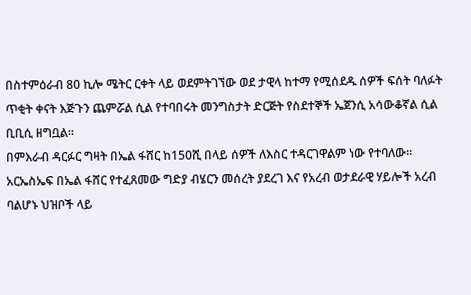በስተምዕራብ 80 ኪሎ ሜትር ርቀት ላይ ወደምትገኘው ወደ ታዊላ ከተማ የሚሰደዱ ሰዎች ፍሰት ባለፉት ጥቂት ቀናት እጅጉን ጨምሯል ሲል የተባበሩት መንግስታት ድርጅት የስደተኞች ኤጀንሲ አሳውቆኛል ሲል ቢቢሲ ዘግቧል።
በምእራብ ዳርፉር ግዛት በኤል ፋሸር ከ150ሺ በላይ ሰዎች ለእስር ተዳርገዋልም ነው የተባለው።
አርኤስኤፍ በኤል ፋሸር የተፈጸመው ግድያ ብሄርን መሰረት ያደረገ እና የአረብ ወታደራዊ ሃይሎች አረብ ባልሆኑ ህዝቦች ላይ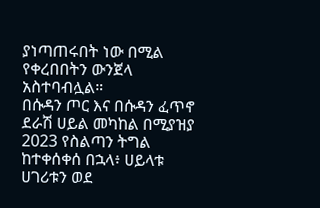ያነጣጠሩበት ነው በሚል የቀረበበትን ውንጀላ አስተባብሏል።
በሱዳን ጦር እና በሱዳን ፈጥኖ ደራሽ ሀይል መካከል በሚያዝያ 2023 የስልጣን ትግል ከተቀሰቀሰ በኋላ፥ ሀይላቱ ሀገሪቱን ወደ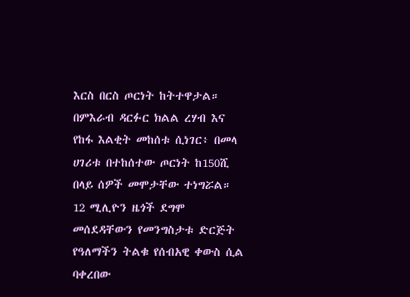እርስ በርስ ጦርነት ከትተዋታል።
በምእራብ ዳርፉር ክልል ረሃብ እና የከፋ እልቂት መከሰቱ ሲነገር፥ በመላ ሀገሪቱ በተከሰተው ጦርነት ከ150ሺ በላይ ሰዎች መሞታቸው ተነግሯል።
12 ሚሊዮን ዜጎች ደግሞ መሰደዳቸውን የመንግስታቱ ድርጅት የዓለማችን ትልቁ የሰብአዊ ቀውስ ሲል ባቀረበው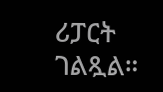ሪፓርት ገልጿል።